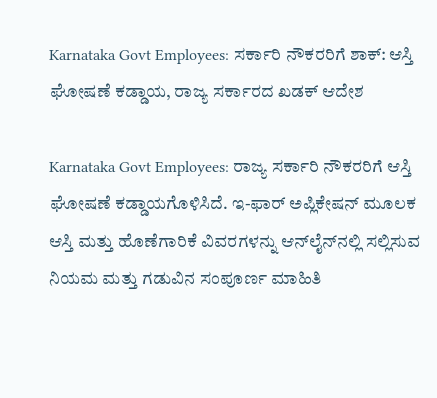Karnataka Govt Employees: ಸರ್ಕಾರಿ ನೌಕರರಿಗೆ ಶಾಕ್: ಆಸ್ತಿ ಘೋಷಣೆ ಕಡ್ಡಾಯ, ರಾಜ್ಯ ಸರ್ಕಾರದ ಖಡಕ್ ಆದೇಶ

Karnataka Govt Employees: ರಾಜ್ಯ ಸರ್ಕಾರಿ ನೌಕರರಿಗೆ ಆಸ್ತಿ ಘೋಷಣೆ ಕಡ್ಡಾಯಗೊಳಿಸಿದೆ. ಇ-ಫಾರ್ ಅಪ್ಲಿಕೇಷನ್ ಮೂಲಕ ಆಸ್ತಿ ಮತ್ತು ಹೊಣೆಗಾರಿಕೆ ವಿವರಗಳನ್ನು ಆನ್‌ಲೈನ್‌ನಲ್ಲಿ ಸಲ್ಲಿಸುವ ನಿಯಮ ಮತ್ತು ಗಡುವಿನ ಸಂಪೂರ್ಣ ಮಾಹಿತಿ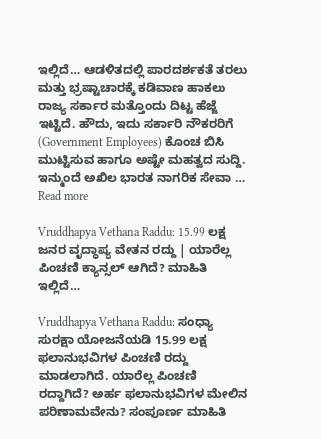ಇಲ್ಲಿದೆ… ಆಡಳಿತದಲ್ಲಿ ಪಾರದರ್ಶಕತೆ ತರಲು ಮತ್ತು ಭ್ರಷ್ಟಾಚಾರಕ್ಕೆ ಕಡಿವಾಣ ಹಾಕಲು ರಾಜ್ಯ ಸರ್ಕಾರ ಮತ್ತೊಂದು ದಿಟ್ಟ ಹೆಜ್ಜೆ ಇಟ್ಟಿದೆ. ಹೌದು, ಇದು ಸರ್ಕಾರಿ ನೌಕರರಿಗೆ (Government Employees) ಕೊಂಚ ಬಿಸಿ ಮುಟ್ಟಿಸುವ ಹಾಗೂ ಅಷ್ಟೇ ಮಹತ್ವದ ಸುದ್ದಿ. ಇನ್ಮುಂದೆ ಅಖಿಲ ಭಾರತ ನಾಗರಿಕ ಸೇವಾ … Read more

Vruddhapya Vethana Raddu: 15.99 ಲಕ್ಷ ಜನರ ವೃದ್ಧಾಪ್ಯ ವೇತನ ರದ್ದು | ಯಾರೆಲ್ಲ ಪಿಂಚಣಿ ಕ್ಯಾನ್ಸಲ್ ಆಗಿದೆ? ಮಾಹಿತಿ ಇಲ್ಲಿದೆ…

Vruddhapya Vethana Raddu: ಸಂಧ್ಯಾ ಸುರಕ್ಷಾ ಯೋಜನೆಯಡಿ 15.99 ಲಕ್ಷ ಫಲಾನುಭವಿಗಳ ಪಿಂಚಣಿ ರದ್ದು ಮಾಡಲಾಗಿದೆ. ಯಾರೆಲ್ಲ ಪಿಂಚಣಿ ರದ್ದಾಗಿದೆ? ಅರ್ಹ ಫಲಾನುಭವಿಗಳ ಮೇಲಿನ ಪರಿಣಾಮವೇನು? ಸಂಪೂರ್ಣ ಮಾಹಿತಿ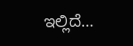ಇಲ್ಲಿದೆ…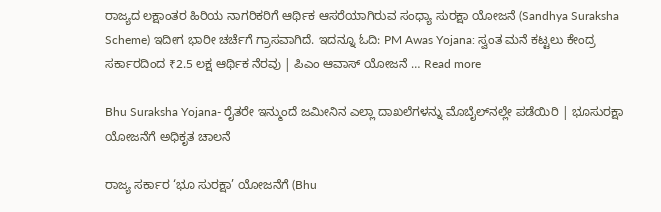ರಾಜ್ಯದ ಲಕ್ಷಾಂತರ ಹಿರಿಯ ನಾಗರಿಕರಿಗೆ ಆರ್ಥಿಕ ಆಸರೆಯಾಗಿರುವ ಸಂಧ್ಯಾ ಸುರಕ್ಷಾ ಯೋಜನೆ (Sandhya Suraksha Scheme) ಇದೀಗ ಭಾರೀ ಚರ್ಚೆಗೆ ಗ್ರಾಸವಾಗಿದೆ. ಇದನ್ನೂ ಓದಿ: PM Awas Yojana: ಸ್ವಂತ ಮನೆ ಕಟ್ಟಲು ಕೇಂದ್ರ ಸರ್ಕಾರದಿಂದ ₹2.5 ಲಕ್ಷ ಆರ್ಥಿಕ ನೆರವು | ಪಿಎಂ ಆವಾಸ್ ಯೋಜನೆ … Read more

Bhu Suraksha Yojana- ರೈತರೇ ಇನ್ಮುಂದೆ ಜಮೀನಿನ ಎಲ್ಲಾ ದಾಖಲೆಗಳನ್ನು ಮೊಬೈಲ್‌ನಲ್ಲೇ ಪಡೆಯಿರಿ | ಭೂಸುರಕ್ಷಾ ಯೋಜನೆಗೆ ಅಧಿಕೃತ ಚಾಲನೆ

ರಾಜ್ಯ ಸರ್ಕಾರ ‘ಭೂ ಸುರಕ್ಷಾ’ ಯೋಜನೆಗೆ (Bhu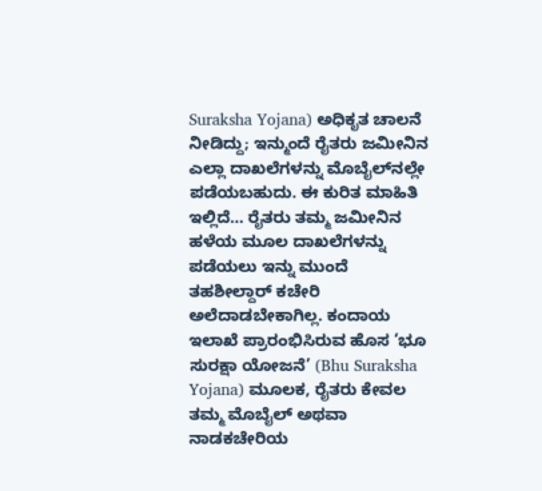Suraksha Yojana) ಅಧಿಕೃತ ಚಾಲನೆ ನೀಡಿದ್ದು; ಇನ್ಮುಂದೆ ರೈತರು ಜಮೀನಿನ ಎಲ್ಲಾ ದಾಖಲೆಗಳನ್ನು ಮೊಬೈಲ್‌ನಲ್ಲೇ ಪಡೆಯಬಹುದು. ಈ ಕುರಿತ ಮಾಹಿತಿ ಇಲ್ಲಿದೆ… ರೈತರು ತಮ್ಮ ಜಮೀನಿನ ಹಳೆಯ ಮೂಲ ದಾಖಲೆಗಳನ್ನು ಪಡೆಯಲು ಇನ್ನು ಮುಂದೆ ತಹಶೀಲ್ದಾರ್ ಕಚೇರಿ ಅಲೆದಾಡಬೇಕಾಗಿಲ್ಲ. ಕಂದಾಯ ಇಲಾಖೆ ಪ್ರಾರಂಭಿಸಿರುವ ಹೊಸ ‘ಭೂ ಸುರಕ್ಷಾ ಯೋಜನೆ’ (Bhu Suraksha Yojana) ಮೂಲಕ, ರೈತರು ಕೇವಲ ತಮ್ಮ ಮೊಬೈಲ್ ಅಥವಾ ನಾಡಕಚೇರಿಯ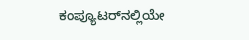ಕಂಪ್ಯೂಟರ್‌ನಲ್ಲಿಯೇ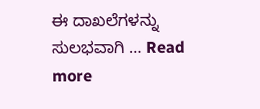ಈ ದಾಖಲೆಗಳನ್ನು ಸುಲಭವಾಗಿ … Read more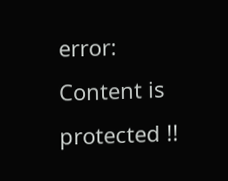error: Content is protected !!